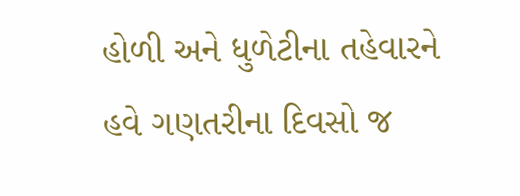હોળી અને ધુળેટીના તહેવારને હવે ગણતરીના દિવસો જ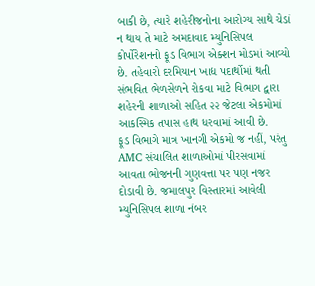બાકી છે, ત્યારે શહેરીજનોના આરોગ્ય સાથે ચેડાં ન થાય તે માટે અમદાવાદ મ્યુનિસિપલ કોર્પોરેશનનો ફૂડ વિભાગ એક્શન મોડમાં આવ્યો છે. તહેવારો દરમિયાન ખાદ્ય પદાર્થોમાં થતી સંભવિત ભેળસેળને રોકવા માટે વિભાગ દ્વારા શહેરની શાળાઓ સહિત ૨૨ જેટલા એકમોમાં આકસ્મિક તપાસ હાથ ધરવામાં આવી છે.
ફૂડ વિભાગે માત્ર ખાનગી એકમો જ નહીં, પરંતુ AMC સંચાલિત શાળાઓમાં પીરસવામાં આવતા ભોજનની ગુણવત્તા પર પણ નજર દોડાવી છે. જમાલપુર વિસ્તારમાં આવેલી મ્યુનિસિપલ શાળા નંબર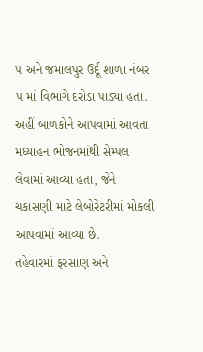૫ અને જમાલપુર ઉર્દૂ શાળા નંબર ૫ માં વિભાગે દરોડા પાડ્યા હતા. અહીં બાળકોને આપવામાં આવતા મધ્યાહન ભોજનમાંથી સેમ્પલ લેવામાં આવ્યા હતા, જેને ચકાસણી માટે લેબોરેટરીમાં મોકલી આપવામાં આવ્યા છે.
તહેવારમાં ફરસાણ અને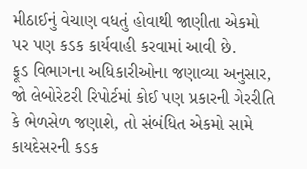મીઠાઈનું વેચાણ વધતું હોવાથી જાણીતા એકમો પર પણ કડક કાર્યવાહી કરવામાં આવી છે.
ફૂડ વિભાગના અધિકારીઓના જણાવ્યા અનુસાર, જો લેબોરેટરી રિપોર્ટમાં કોઈ પણ પ્રકારની ગેરરીતિ કે ભેળસેળ જણાશે, તો સંબંધિત એકમો સામે કાયદેસરની કડક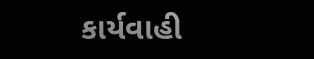કાર્યવાહી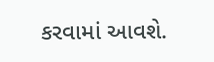કરવામાં આવશે.